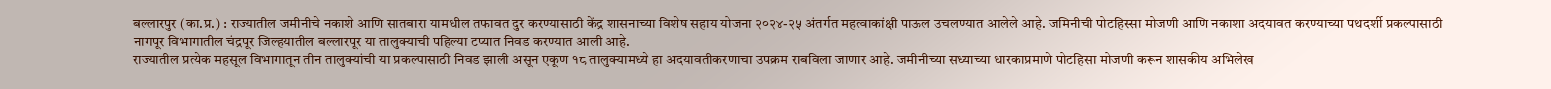बल्लारपुर (का.प्र.) : राज्यातील जमीनीचे नकाशे आणि सातबारा यामधील तफावत दुर करण्यासाठी केंद्र शासनाच्या विशेष सहाय योजना २०२४-२५ अंतर्गत महत्वाकांक्षी पाऊल उचलण्यात आलेले आहे. जमिनीची पोटहिस्सा मोजणी आणि नकाशा अदयावत करण्याच्या पथदर्शी प्रकल्पासाठी नागपूर विभागातील चंद्रपूर जिल्हयातील बल्लारपूर या तालुक्याची पहिल्या टप्यात निवड करण्यात आली आहे.
राज्यातील प्रत्येक महसूल विभागातून तीन तालुक्यांची या प्रकल्पासाठी निवड झाली असून एकूण १८ तालुक्यामध्ये हा अदयावतीकरणाचा उपक्रम राबविला जाणार आहे. जमीनीच्या सध्याच्या धारकाप्रमाणे पोटहिसा मोजणी करून शासकीय अभिलेख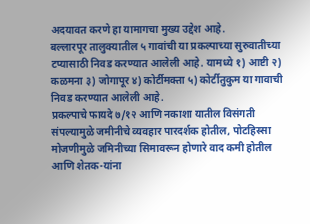अदयावत करणे हा यामागचा मुख्य उद्देश आहे.
बल्लारपूर तालुक्यातील ५ गावांची या प्रकल्पाच्या सुरुवातीच्या टप्यासाठी निवड करण्यात आलेली आहे. यामध्ये १) आष्टी २) कळमना ३) जोगापूर ४) कोर्टीमक्ता ५) कोर्टीतुकुम या गावाची निवड करण्यात आलेली आहे.
प्रकल्पाचे फायदे ७/१२ आणि नकाशा यातील विसंगती संपल्यामुळे जमीनीचे व्यवहार पारदर्शक होतील, पोटहिस्सा मोजणीमुळे जमिनीच्या सिमावरून होणारे वाद कमी होतील आणि शेतक-यांना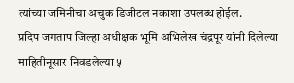त्यांच्या जमिनीचा अचुक डिजीटल नकाशा उपलब्ध होईल.
प्रदिप जगताप जिल्हा अधीक्षक भूमि अभिलेख चंद्रपूर यांनी दिलेल्या माहितीनूसार निवडलेल्या ५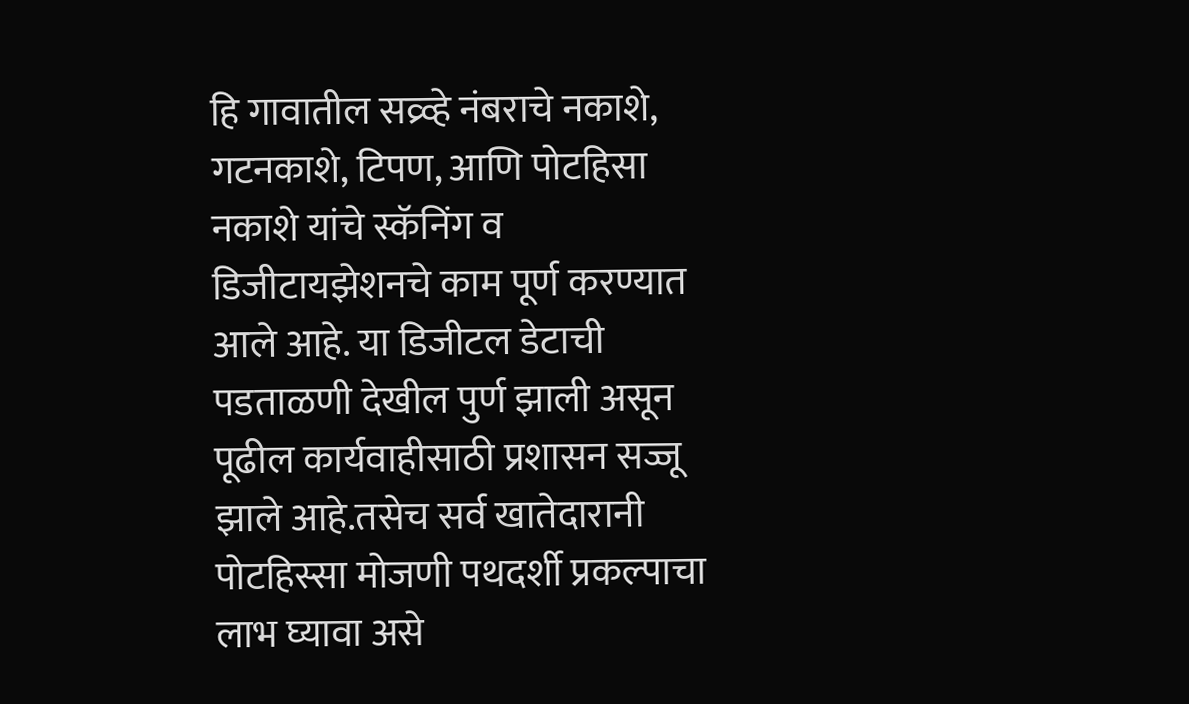हि गावातील सव्र्व्हे नंबराचे नकाशे, गटनकाशे, टिपण, आणि पोटहिसा नकाशे यांचे स्कॅनिंग व डिजीटायझेशनचे काम पूर्ण करण्यात आले आहे. या डिजीटल डेटाची पडताळणी देखील पुर्ण झाली असून पूढील कार्यवाहीसाठी प्रशासन सज्जू झाले आहे.तसेच सर्व खातेदारानी पोटहिस्सा मोजणी पथदर्शी प्रकल्पाचा लाभ घ्यावा असे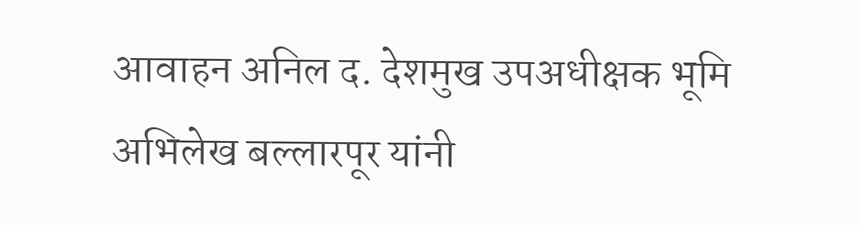आवाहन अनिल द. देशमुख उपअधीक्षक भूमि अभिलेख बल्लारपूर यांनी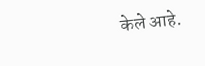केले आहे.